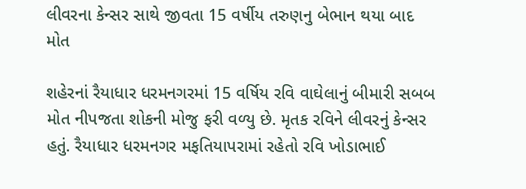લીવરના કેન્સર સાથે જીવતા 15 વર્ષીય તરુણનુ બેભાન થયા બાદ મોત

શહેરનાં રૈયાધાર ધરમનગરમાં 15 વર્ષિય રવિ વાઘેલાનું બીમારી સબબ મોત નીપજતા શોકની મોજુ ફરી વળ્યુ છે. મૃતક રવિને લીવરનું કેન્સર હતું. રૈયાધાર ધરમનગર મફતિયાપરામાં રહેતો રવિ ખોડાભાઈ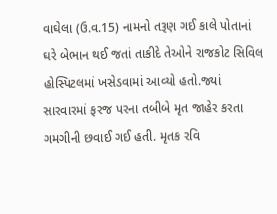વાઘેલા (ઉ.વ.15) નામનો તરૂણ ગઈ કાલે પોતાનાં ઘરે બેભાન થઈ જતાં તાકીદે તેઓને રાજકોટ સિવિલ હોસ્પિટલમાં ખસેડવામાં આવ્યો હતો.જ્યાં સારવારમાં ફરજ પરના તબીબે મૃત જાહેર કરતા ગમગીની છવાઈ ગઈ હતી. મૃતક રવિ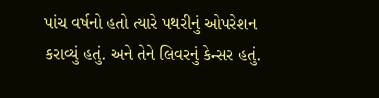પાંચ વર્ષનો હતો ત્યારે પથરીનું ઓપરેશન કરાવ્યું હતું. અને તેને લિવરનું કેન્સર હતું.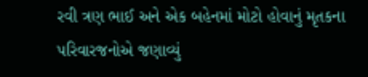રવી ત્રણ ભાઈ અને એક બહેનમાં મોટો હોવાનું મૃતકના પરિવારજનોએ જણાવ્યું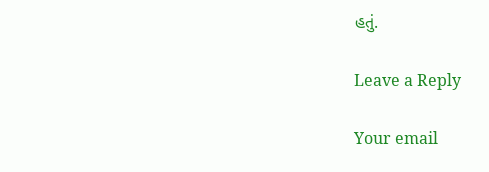હતું.

Leave a Reply

Your email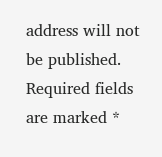address will not be published. Required fields are marked *